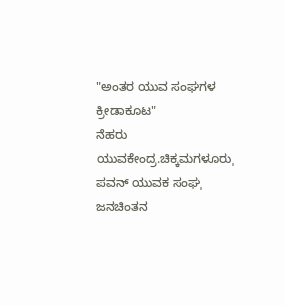"ಅಂತರ ಯುವ ಸಂಘಗಳ ಕ್ರೀಡಾಕೂಟ"
ನೆಹರು ಯುವಕೇಂದ್ರ.ಚಿಕ್ಕಮಗಳೂರುˌ ಪವನ್ ಯುವಕ ಸಂಘˌ ಜನಚಿಂತನ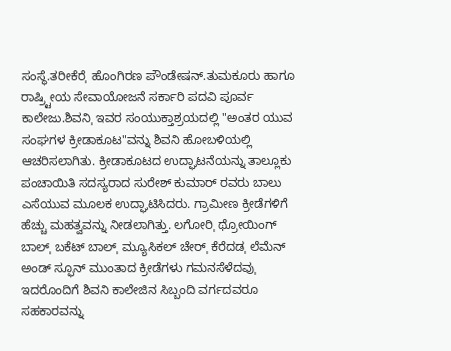ಸಂಸ್ಥೆ.ತರೀಕೆರೆˌ ಹೊಂಗಿರಣ ಪೌಂಡೇಷನ್.ತುಮಕೂರು ಹಾಗೂ ರಾಷ್ರ್ಟೀಯ ಸೇವಾಯೋಜನೆ ಸರ್ಕಾರಿ ಪದವಿ ಪೂರ್ವ ಕಾಲೇಜು.ಶಿವನಿˌ ಇವರ ಸಂಯುಕ್ತಾಶ್ರಯದಲ್ಲಿ "ಅಂತರ ಯುವ ಸಂಘಗಳ ಕ್ರೀಡಾಕೂಟ"ವನ್ನು ಶಿವನಿ ಹೋಬಳಿಯಲ್ಲಿ ಆಚರಿಸಲಾಗಿತು. ಕ್ರೀಡಾಕೂಟದ ಉದ್ಘಾಟನೆಯನ್ನು ತಾಲ್ಲೂಕು ಪಂಚಾಯಿತಿ ಸದಸ್ಯರಾದ ಸುರೇಶ್ ಕುಮಾರ್ ರವರು ಬಾಲು ಎಸೆಯುವ ಮೂಲಕ ಉದ್ಘಾಟಿಸಿದರು. ಗ್ರಾಮೀಣ ಕ್ರೀಡೆಗಳಿಗೆ ಹೆಚ್ಚು ಮಹತ್ವವನ್ನು ನೀಡಲಾಗಿತ್ತು. ಲಗೋರಿˌ ಥ್ರೋಯಿಂಗ್ ಬಾಲ್ˌ ಬಕೆಟ್ ಬಾಲ್ˌ ಮ್ಯೂಸಿಕಲ್ ಚೇರ್ˌ ಕೆರೆದಡˌ ಲೆಮೆನ್ ಅಂಡ್ ಸ್ಫೂನ್ ಮುಂತಾದ ಕ್ರೀಡೆಗಳು ಗಮನಸೆಳೆದವುˌ ಇದರೊಂದಿಗೆ ಶಿವನಿ ಕಾಲೇಜಿನ ಸಿಬ್ಬಂದಿ ವರ್ಗದವರೂ ಸಹಕಾರವನ್ನು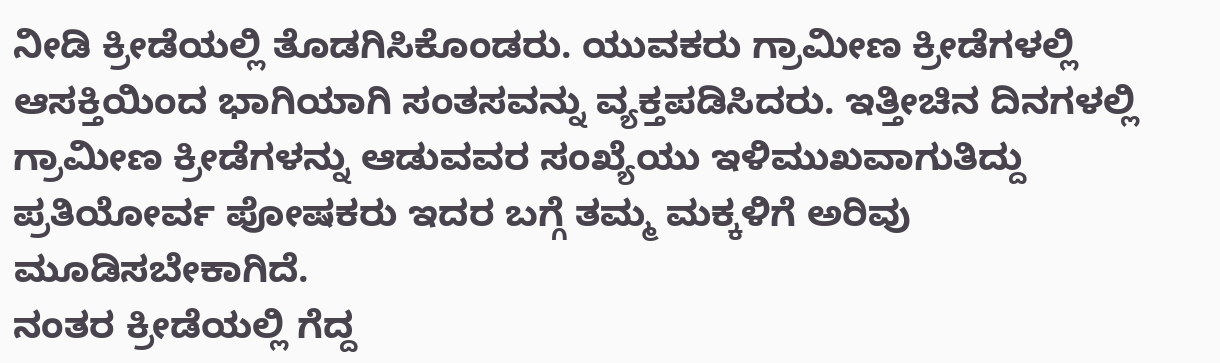ನೀಡಿ ಕ್ರೀಡೆಯಲ್ಲಿ ತೊಡಗಿಸಿಕೊಂಡರು. ಯುವಕರು ಗ್ರಾಮೀಣ ಕ್ರೀಡೆಗಳಲ್ಲಿ ಆಸಕ್ತಿಯಿಂದ ಭಾಗಿಯಾಗಿ ಸಂತಸವನ್ನು ವ್ಯಕ್ತಪಡಿಸಿದರು. ಇತ್ತೀಚಿನ ದಿನಗಳಲ್ಲಿ ಗ್ರಾಮೀಣ ಕ್ರೀಡೆಗಳನ್ನು ಆಡುವವರ ಸಂಖ್ಯೆಯು ಇಳಿಮುಖವಾಗುತಿದ್ದು ಪ್ರತಿಯೋರ್ವ ಪೋಷಕರು ಇದರ ಬಗ್ಗೆ ತಮ್ಮ ಮಕ್ಕಳಿಗೆ ಅರಿವು ಮೂಡಿಸಬೇಕಾಗಿದೆ.
ನಂತರ ಕ್ರೀಡೆಯಲ್ಲಿ ಗೆದ್ದ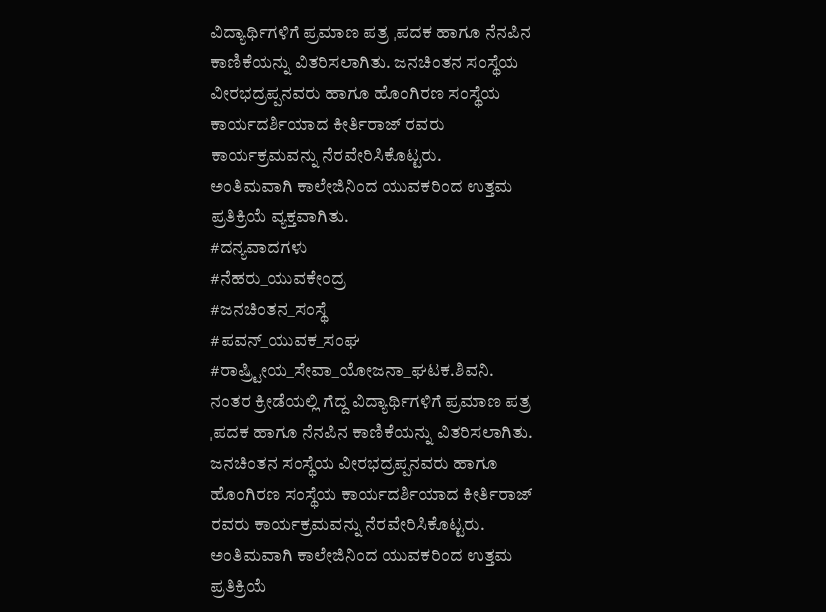ವಿದ್ಯಾರ್ಥಿಗಳಿಗೆ ಪ್ರಮಾಣ ಪತ್ರ ˌಪದಕ ಹಾಗೂ ನೆನಪಿನ ಕಾಣಿಕೆಯನ್ನು ವಿತರಿಸಲಾಗಿತು. ಜನಚಿಂತನ ಸಂಸ್ಥೆಯ ವೀರಭದ್ರಪ್ಪನವರು ಹಾಗೂ ಹೊಂಗಿರಣ ಸಂಸ್ಥೆಯ ಕಾರ್ಯದರ್ಶಿಯಾದ ಕೀರ್ತಿರಾಜ್ ರವರು ಕಾರ್ಯಕ್ರಮವನ್ನು ನೆರವೇರಿಸಿಕೊಟ್ಟರು.
ಅಂತಿಮವಾಗಿ ಕಾಲೇಜಿನಿಂದ ಯುವಕರಿಂದ ಉತ್ತಮ ಪ್ರತಿಕ್ರಿಯೆ ವ್ಯಕ್ತವಾಗಿತು.
#ದನ್ಯವಾದಗಳು
#ನೆಹರು_ಯುವಕೇಂದ್ರ
#ಜನಚಿಂತನ_ಸಂಸ್ಥೆ
#ಪವನ್_ಯುವಕ_ಸಂಘ
#ರಾಷ್ರ್ಟೀಯ_ಸೇವಾ_ಯೋಜನಾ_ಘಟಕ.ಶಿವನಿ.
ನಂತರ ಕ್ರೀಡೆಯಲ್ಲಿ ಗೆದ್ದ ವಿದ್ಯಾರ್ಥಿಗಳಿಗೆ ಪ್ರಮಾಣ ಪತ್ರ ˌಪದಕ ಹಾಗೂ ನೆನಪಿನ ಕಾಣಿಕೆಯನ್ನು ವಿತರಿಸಲಾಗಿತು. ಜನಚಿಂತನ ಸಂಸ್ಥೆಯ ವೀರಭದ್ರಪ್ಪನವರು ಹಾಗೂ ಹೊಂಗಿರಣ ಸಂಸ್ಥೆಯ ಕಾರ್ಯದರ್ಶಿಯಾದ ಕೀರ್ತಿರಾಜ್ ರವರು ಕಾರ್ಯಕ್ರಮವನ್ನು ನೆರವೇರಿಸಿಕೊಟ್ಟರು.
ಅಂತಿಮವಾಗಿ ಕಾಲೇಜಿನಿಂದ ಯುವಕರಿಂದ ಉತ್ತಮ ಪ್ರತಿಕ್ರಿಯೆ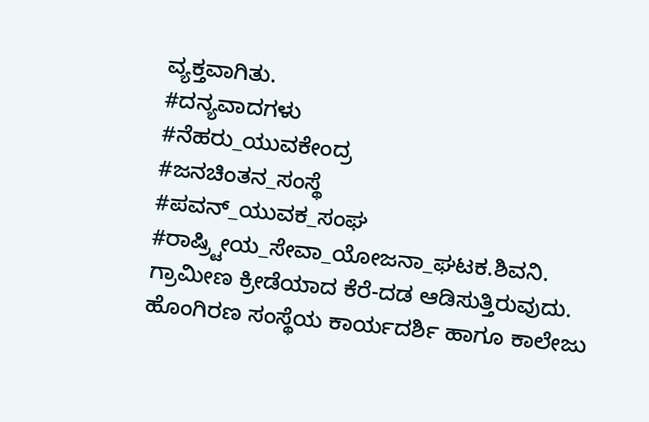ವ್ಯಕ್ತವಾಗಿತು.
#ದನ್ಯವಾದಗಳು
#ನೆಹರು_ಯುವಕೇಂದ್ರ
#ಜನಚಿಂತನ_ಸಂಸ್ಥೆ
#ಪವನ್_ಯುವಕ_ಸಂಘ
#ರಾಷ್ರ್ಟೀಯ_ಸೇವಾ_ಯೋಜನಾ_ಘಟಕ.ಶಿವನಿ.
ಗ್ರಾಮೀಣ ಕ್ರೀಡೆಯಾದ ಕೆರೆ-ದಡ ಆಡಿಸುತ್ತಿರುವುದು.
ಹೊಂಗಿರಣ ಸಂಸ್ಥೆಯ ಕಾರ್ಯದರ್ಶಿ ಹಾಗೂ ಕಾಲೇಜು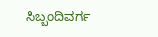ಸಿಬ್ಬಂದಿವರ್ಗ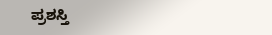ಪ್ರಶಸ್ತಿ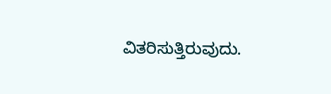ವಿತರಿಸುತ್ತಿರುವುದು.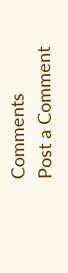Comments
Post a Comment